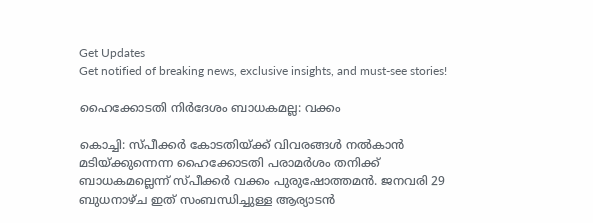Get Updates
Get notified of breaking news, exclusive insights, and must-see stories!

ഹൈക്കോടതി നിര്‍ദേശം ബാധകമല്ല: വക്കം

കൊച്ചി: സ്പീക്കര്‍ കോടതിയ്ക്ക് വിവരങ്ങള്‍ നല്‍കാന്‍ മടിയ്ക്കുന്നെന്ന ഹൈക്കോടതി പരാമര്‍ശം തനിക്ക് ബാധകമല്ലെന്ന് സ്പീക്കര്‍ വക്കം പുരുഷോത്തമന്‍. ജനവരി 29 ബുധനാഴ്ച ഇത് സംബന്ധിച്ചുള്ള ആര്യാടന്‍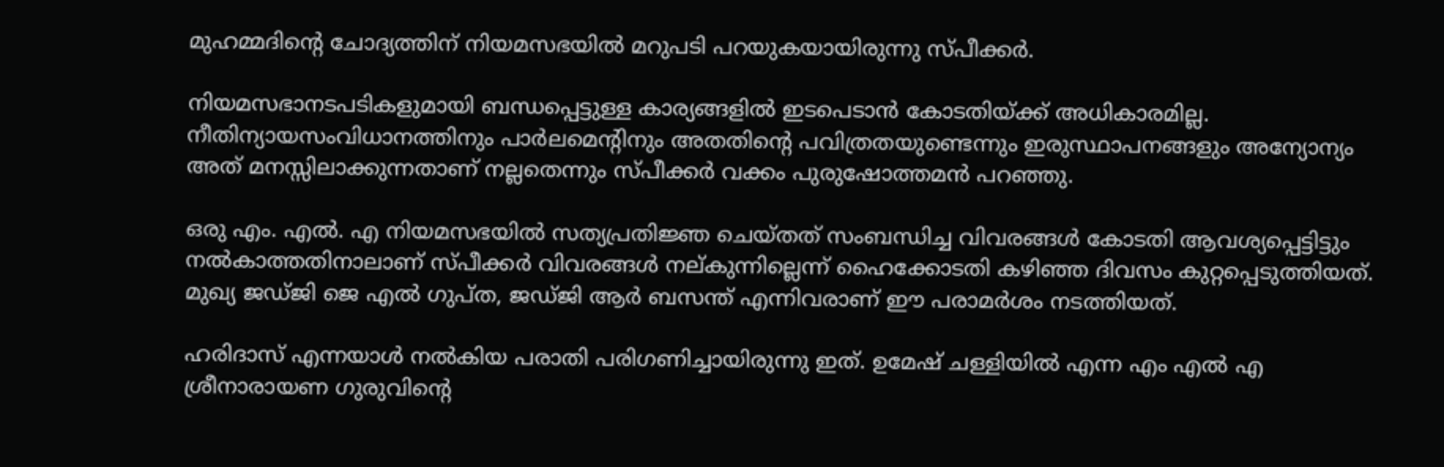മുഹമ്മദിന്റെ ചോദ്യത്തിന് നിയമസഭയില്‍ മറുപടി പറയുകയായിരുന്നു സ്പീക്കര്‍.

നിയമസഭാനടപടികളുമായി ബന്ധപ്പെട്ടുള്ള കാര്യങ്ങളില്‍ ഇടപെടാന്‍ കോടതിയ്ക്ക് അധികാരമില്ല. നീതിന്യായസംവിധാനത്തിനും പാര്‍ലമെന്റിനും അതതിന്റെ പവിത്രതയുണ്ടെന്നും ഇരുസ്ഥാപനങ്ങളും അന്യോന്യം അത് മനസ്സിലാക്കുന്നതാണ് നല്ലതെന്നും സ്പീക്കര്‍ വക്കം പുരുഷോത്തമന്‍ പറഞ്ഞു.

ഒരു എം. എല്‍. എ നിയമസഭയില്‍ സത്യപ്രതിജ്ഞ ചെയ്തത് സംബന്ധിച്ച വിവരങ്ങള്‍ കോടതി ആവശ്യപ്പെട്ടിട്ടും നല്‍കാത്തതിനാലാണ് സ്പീക്കര്‍ വിവരങ്ങള്‍ നല്കുന്നില്ലെന്ന് ഹൈക്കോടതി കഴിഞ്ഞ ദിവസം കുറ്റപ്പെടുത്തിയത്. മുഖ്യ ജഡ്ജി ജെ എല്‍ ഗുപ്ത, ജഡ്ജി ആര്‍ ബസന്ത് എന്നിവരാണ് ഈ പരാമര്‍ശം നടത്തിയത്.

ഹരിദാസ് എന്നയാള്‍ നല്‍കിയ പരാതി പരിഗണിച്ചായിരുന്നു ഇത്. ഉമേഷ് ചള്ളിയില്‍ എന്ന എം എല്‍ എ ശ്രീനാരായണ ഗുരുവിന്റെ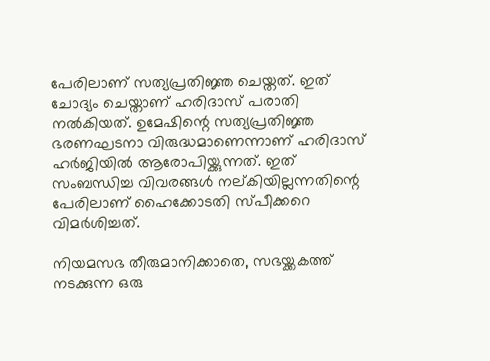പേരിലാണ് സത്യപ്രതിജ്ഞ ചെയ്തത്. ഇത് ചോദ്യം ചെയ്താണ് ഹരിദാസ് പരാതി നല്‍കിയത്. ഉമേഷിന്റെ സത്യപ്രതിജ്ഞ ഭരണഘടനാ വിരുദ്ധമാണെന്നാണ് ഹരിദാസ് ഹര്‍ജിയില്‍ ആരോപിയ്ക്കുന്നത്. ഇത് സംബന്ധിച്ച വിവരങ്ങള്‍ നല്കിയില്ലന്നതിന്റെ പേരിലാണ് ഹൈക്കോടതി സ്പീക്കറെ വിമര്‍ശിച്ചത്.

നിയമസഭ തീരുമാനിക്കാതെ, സഭയ്ക്കകത്ത് നടക്കുന്ന ഒരു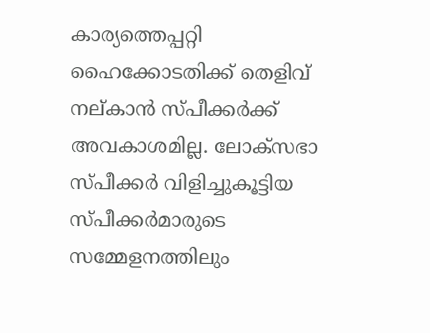കാര്യത്തെപ്പറ്റി ഹൈക്കോടതിക്ക് തെളിവ് നല്കാന്‍ സ്പീക്കര്‍ക്ക് അവകാശമില്ല. ലോക്സഭാ സ്പീക്കര്‍ വിളിച്ചുകൂട്ടിയ സ്പീക്കര്‍മാരുടെ സമ്മേളനത്തിലും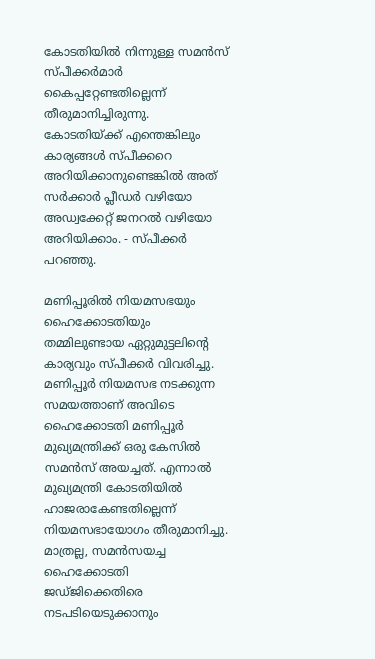കോടതിയില്‍ നിന്നുള്ള സമന്‍സ് സ്പീക്കര്‍മാര്‍ കൈപ്പറ്റേണ്ടതില്ലെന്ന് തീരുമാനിച്ചിരുന്നു. കോടതിയ്ക്ക് എന്തെങ്കിലും കാര്യങ്ങള്‍ സ്പീക്കറെ അറിയിക്കാനുണ്ടെങ്കില്‍ അത് സര്‍ക്കാര്‍ പ്ലീഡര്‍ വഴിയോ അഡ്വക്കേറ്റ് ജനറല്‍ വഴിയോ അറിയിക്കാം. - സ്പീക്കര്‍ പറഞ്ഞു.

മണിപ്പൂരില്‍ നിയമസഭയും ഹൈക്കോടതിയും തമ്മിലുണ്ടായ ഏറ്റുമുട്ടലിന്റെ കാര്യവും സ്പീക്കര്‍ വിവരിച്ചു. മണിപ്പൂര്‍ നിയമസഭ നടക്കുന്ന സമയത്താണ് അവിടെ ഹൈക്കോടതി മണിപ്പൂര്‍ മുഖ്യമന്ത്രിക്ക് ഒരു കേസില്‍ സമന്‍സ് അയച്ചത്. എന്നാല്‍ മുഖ്യമന്ത്രി കോടതിയില്‍ ഹാജരാകേണ്ടതില്ലെന്ന് നിയമസഭായോഗം തീരുമാനിച്ചു. മാത്രല്ല, സമന്‍സയച്ച ഹൈക്കോടതി ജഡ്ജിക്കെതിരെ നടപടിയെടുക്കാനും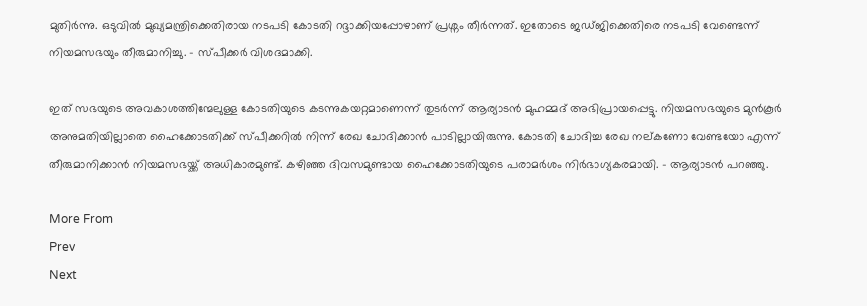മുതിര്‍ന്നു. ഒടുവില്‍ മുഖ്യമന്ത്രിക്കെതിരായ നടപടി കോടതി റദ്ദാക്കിയപ്പോഴാണ് പ്രശ്നം തീര്‍ന്നത്. ഇതോടെ ജഡ്ജിക്കെതിരെ നടപടി വേണ്ടെന്ന് നിയമസഭയും തീരുമാനിച്ചു. - സ്പീക്കര്‍ വിശദമാക്കി.

ഇത് സഭയുടെ അവകാശത്തിന്മേലുള്ള കോടതിയുടെ കടന്നുകയറ്റമാണെന്ന് തുടര്‍ന്ന് ആര്യാടന്‍ മുഹമ്മദ് അഭിപ്രായപ്പെട്ടു. നിയമസഭയുടെ മുന്‍കൂര്‍ അനുമതിയില്ലാതെ ഹൈക്കോടതിക്ക് സ്പീക്കറില്‍ നിന്ന് രേഖ ചോദിക്കാന്‍ പാടില്ലായിരുന്നു. കോടതി ചോദിച്ച രേഖ നല്കണോ വേണ്ടയോ എന്ന് തീരുമാനിക്കാന്‍ നിയമസഭയ്ക്ക് അധികാരമുണ്ട്. കഴിഞ്ഞ ദിവസമുണ്ടായ ഹൈക്കോടതിയുടെ പരാമര്‍ശം നിര്‍ഭാഗ്യകരമായി. - ആര്യാടന്‍ പറഞ്ഞു.

More From
Prev
Next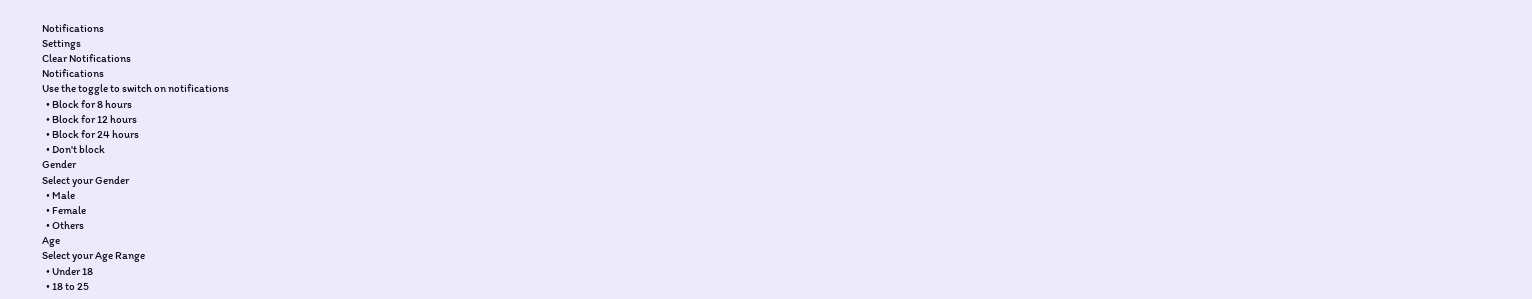Notifications
Settings
Clear Notifications
Notifications
Use the toggle to switch on notifications
  • Block for 8 hours
  • Block for 12 hours
  • Block for 24 hours
  • Don't block
Gender
Select your Gender
  • Male
  • Female
  • Others
Age
Select your Age Range
  • Under 18
  • 18 to 25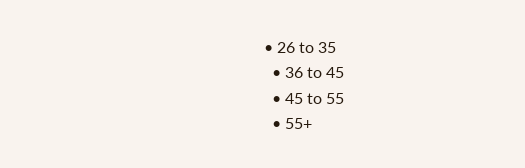• 26 to 35
  • 36 to 45
  • 45 to 55
  • 55+